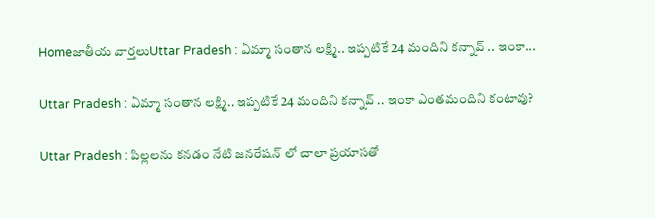Homeజాతీయ వార్తలుUttar Pradesh : ఏమ్మా సంతాన లక్ష్మి.. ఇప్పటికే 24 మందిని కన్నావ్ .. ఇంకా...

Uttar Pradesh : ఏమ్మా సంతాన లక్ష్మి.. ఇప్పటికే 24 మందిని కన్నావ్ .. ఇంకా ఎంతమందిని కంటావు?

Uttar Pradesh : పిల్లలను కనడం నేటి జనరేషన్ లో చాలా ప్రయాసతో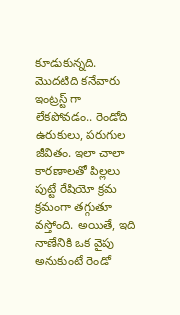కూడుకున్నది. మొదటిది కనేవారు ఇంట్రస్ట్ గా లేకపోవడం.. రెండోది ఉరుకులు, పరుగుల జీవితం. ఇలా చాలా కారణాలతో పిల్లలు పుట్టే రేషియో క్రమ క్రమంగా తగ్గుతూ వస్తోంది. అయితే, ఇది నాణేనికి ఒక వైపు అనుకుంటే రెండో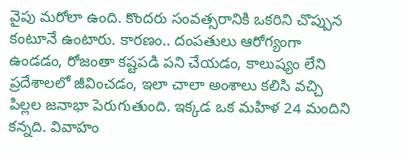వైపు మరోలా ఉంది. కొందరు సంవత్సరానికి ఒకరిని చొప్పున కంటూనే ఉంటారు. కారణం.. దంపతులు ఆరోగ్యంగా ఉండడం, రోజంతా కష్టపడి పని చేయడం, కాలుష్యం లేని ప్రదేశాలలో జీవించడం, ఇలా చాలా అంశాలు కలిసి వచ్చి పిల్లల జనాభా పెరుగుతుంది. ఇక్కడ ఒక మహిళ 24 మందిని కన్నది. వివాహం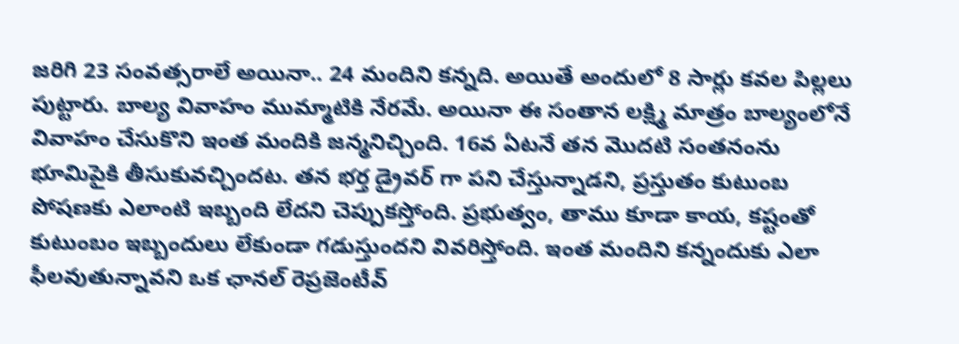జరిగి 23 సంవత్సరాలే అయినా.. 24 మందిని కన్నది. అయితే అందులో 8 సార్లు కవల పిల్లలు పుట్టారు. బాల్య వివాహం ముమ్మాటికి నేరమే. అయినా ఈ సంతాన లక్ష్మి మాత్రం బాల్యంలోనే వివాహం చేసుకొని ఇంత మందికి జన్మనిచ్చింది. 16వ ఏటనే తన మొదటి సంతనంను భూమిపైకి తీసుకువచ్చిందట. తన భర్త డ్రైవర్ గా పని చేస్తున్నాడని, ప్రస్తుతం కుటుంబ పోషణకు ఎలాంటి ఇబ్బంది లేదని చెప్పుకస్తోంది. ప్రభుత్వం, తాము కూడా కాయ, కష్టంతో కుటుంబం ఇబ్బందులు లేకుండా గడుస్తుందని వివరిస్తోంది. ఇంత మందిని కన్నందుకు ఎలా ఫీలవుతున్నావని ఒక ఛానల్ రెప్రజెంటీవ్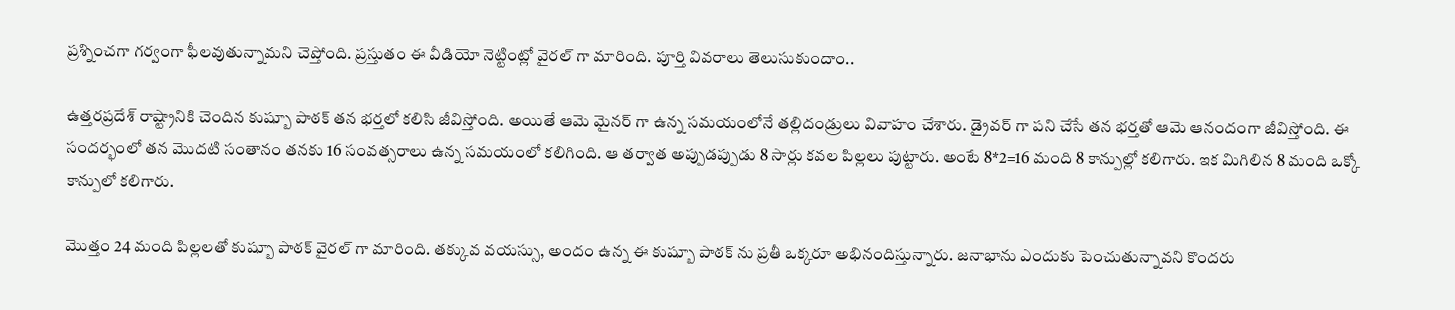ప్రశ్నించగా గర్వంగా ఫీలవుతున్నామని చెప్తోంది. ప్రస్తుతం ఈ వీడియో నెట్టింట్లో వైరల్ గా మారింది. పూర్తి వివరాలు తెలుసుకుందాం..

ఉత్తరప్రదేశ్ రాష్ట్రానికి చెందిన కుష్బూ పాఠక్ తన భర్తలో కలిసి జీవిస్తోంది. అయితే ఆమె మైనర్ గా ఉన్న సమయంలోనే తల్లిదండ్రులు వివాహం చేశారు. డ్రైవర్ గా పని చేసే తన భర్తతో ఆమె ఆనందంగా జీవిస్తోంది. ఈ సందర్భంలో తన మొదటి సంతానం తనకు 16 సంవత్సరాలు ఉన్న సమయంలో కలిగింది. ఆ తర్వాత అప్పుడప్పుడు 8 సార్లు కవల పిల్లలు పుట్టారు. అంటే 8*2=16 మంది 8 కాన్పుల్లో కలిగారు. ఇక మిగిలిన 8 మంది ఒక్కో కాన్పులో కలిగారు.

మొత్తం 24 మంది పిల్లలతో కుష్బూ పాఠక్ వైరల్ గా మారింది. తక్కువ వయస్సు, అందం ఉన్న ఈ కుష్బూ పాఠక్ ను ప్రతీ ఒక్కరూ అభినందిస్తున్నారు. జనాభాను ఎందుకు పెంచుతున్నావని కొందరు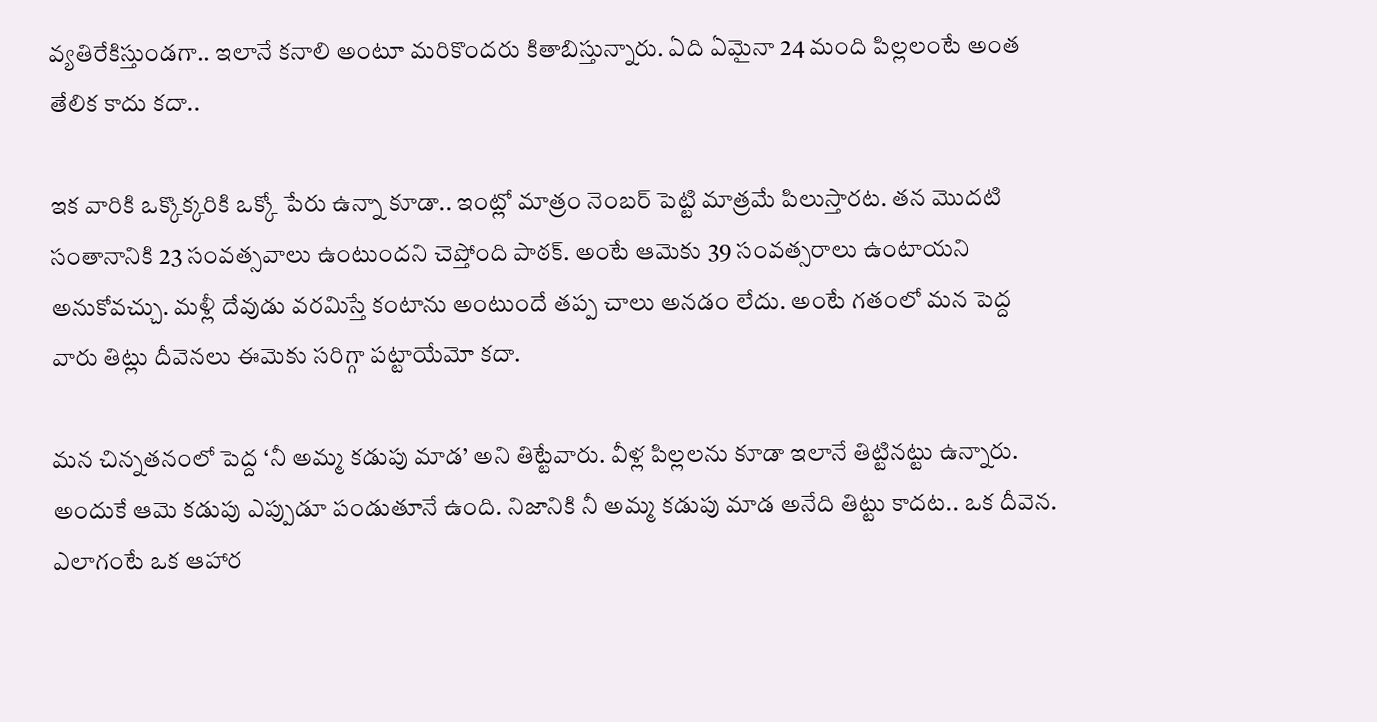వ్యతిరేకిస్తుండగా.. ఇలానే కనాలి అంటూ మరికొందరు కితాబిస్తున్నారు. ఏది ఏమైనా 24 మంది పిల్లలంటే అంత తేలిక కాదు కదా..

ఇక వారికి ఒక్కొక్కరికి ఒక్కో పేరు ఉన్నా కూడా.. ఇంట్లో మాత్రం నెంబర్ పెట్టి మాత్రమే పిలుస్తారట. తన మొదటి సంతానానికి 23 సంవత్సవాలు ఉంటుందని చెప్తోంది పాఠక్. అంటే ఆమెకు 39 సంవత్సరాలు ఉంటాయని అనుకోవచ్చు. మళ్లీ దేవుడు వరమిస్తే కంటాను అంటుందే తప్ప చాలు అనడం లేదు. అంటే గతంలో మన పెద్ద వారు తిట్లు దీవెనలు ఈమెకు సరిగ్గా పట్టాయేమో కదా.

మన చిన్నతనంలో పెద్ద ‘నీ అమ్మ కడుపు మాడ’ అని తిట్టేవారు. వీళ్ల పిల్లలను కూడా ఇలానే తిట్టినట్టు ఉన్నారు. అందుకే ఆమె కడుపు ఎప్పుడూ పండుతూనే ఉంది. నిజానికి నీ అమ్మ కడుపు మాడ అనేది తిట్టు కాదట.. ఒక దీవెన. ఎలాగంటే ఒక ఆహార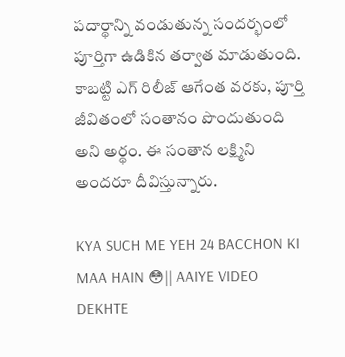పదార్థాన్ని వండుతున్న సందర్భంలో పూర్తిగా ఉడికిన తర్వాత మాడుతుంది. కాబట్టి ఎగ్ రిలీజ్ ఆగేంత వరకు, పూర్తి జీవితంలో సంతానం పొందుతుంది అని అర్థం. ఈ సంతాన లక్ష్మిని అందరూ దీవిస్తున్నారు.

KYA SUCH ME YEH 24 BACCHON KI MAA HAIN 😳|| AAIYE VIDEO DEKHTE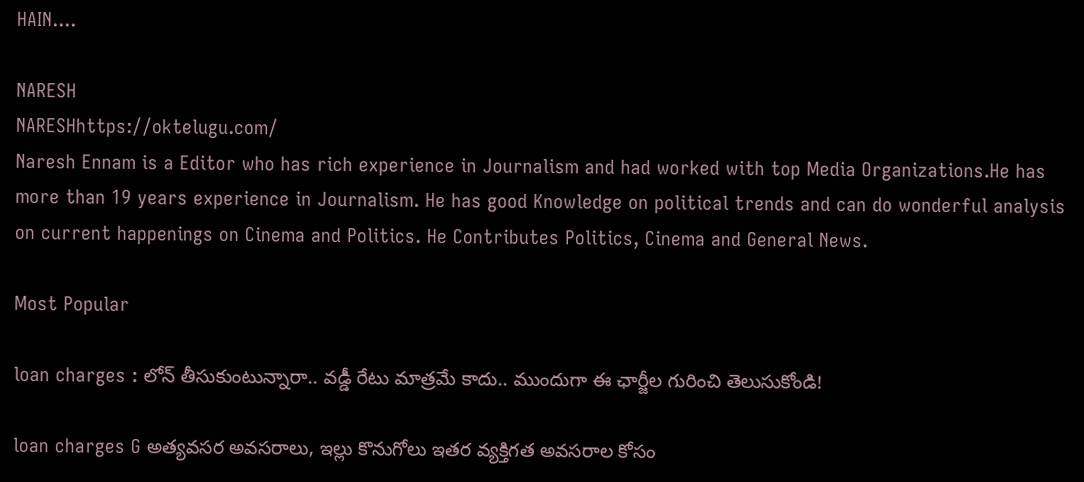HAIN....

NARESH
NARESHhttps://oktelugu.com/
Naresh Ennam is a Editor who has rich experience in Journalism and had worked with top Media Organizations.He has more than 19 years experience in Journalism. He has good Knowledge on political trends and can do wonderful analysis on current happenings on Cinema and Politics. He Contributes Politics, Cinema and General News.

Most Popular

loan charges : లోన్ తీసుకుంటున్నారా.. వడ్డీ రేటు మాత్రమే కాదు.. ముందుగా ఈ ఛార్జీల గురించి తెలుసుకోండి!

loan charges G అత్యవసర అవసరాలు, ఇల్లు కొనుగోలు ఇతర వ్యక్తిగత అవసరాల కోసం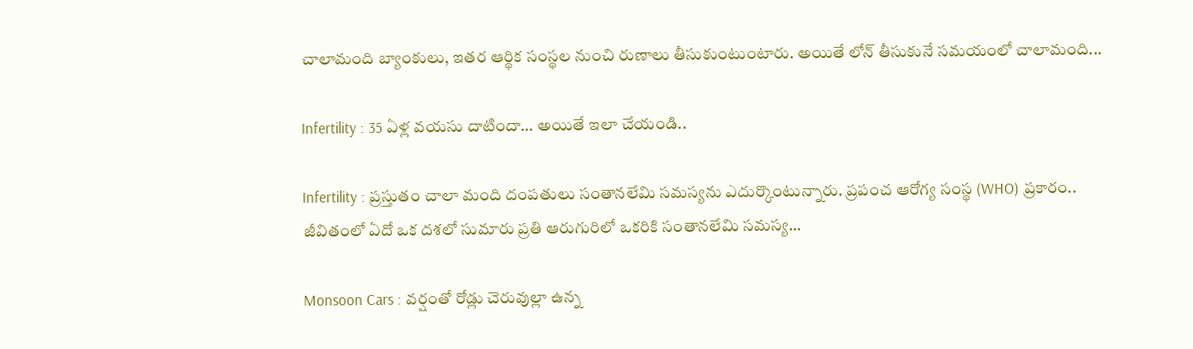చాలామంది బ్యాంకులు, ఇతర ఆర్థిక సంస్థల నుంచి రుణాలు తీసుకుంటుంటారు. అయితే లోన్ తీసుకునే సమయంలో చాలామంది...

Infertility : 35 ఏళ్ల వయసు దాటిందా… అయితే ఇలా చేయండి..

Infertility : ప్రస్తుతం చాలా మంది దంపతులు సంతానలేమి సమస్యను ఎదుర్కొంటున్నారు. ప్రపంచ ఆరోగ్య సంస్థ (WHO) ప్రకారం.. జీవితంలో ఏదో ఒక దశలో సుమారు ప్రతి ఆరుగురిలో ఒకరికి సంతానలేమి సమస్య...

Monsoon Cars : వర్షంతో రోడ్లు చెరువుల్లా ఉన్న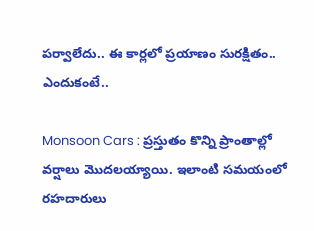పర్వాలేదు.. ఈ కార్లలో ప్రయాణం సురక్షితం.. ఎందుకంటే..

Monsoon Cars : ప్రస్తుతం కొన్ని ప్రాంతాల్లో వర్షాలు మొదలయ్యాయి. ఇలాంటి సమయంలో రహదారులు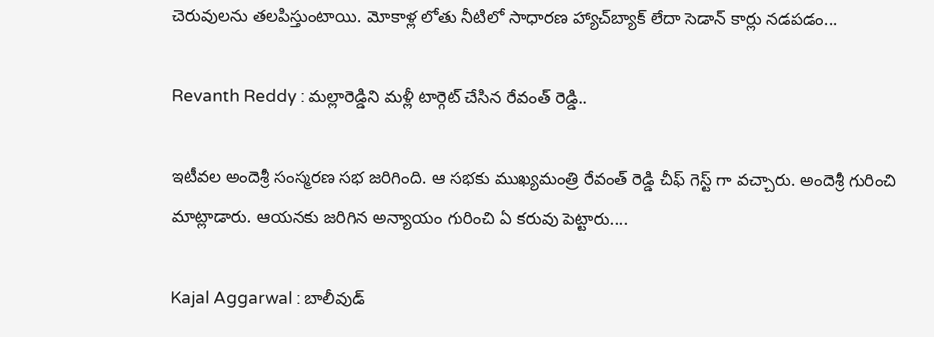చెరువులను తలపిస్తుంటాయి. మోకాళ్ల లోతు నీటిలో సాధారణ హ్యాచ్‌బ్యాక్ లేదా సెడాన్ కార్లు నడపడం...

Revanth Reddy : మల్లారెడ్డిని మళ్లీ టార్గెట్ చేసిన రేవంత్ రెడ్డి..

ఇటీవల అందెశ్రీ సంస్మరణ సభ జరిగింది. ఆ సభకు ముఖ్యమంత్రి రేవంత్ రెడ్డి చీఫ్ గెస్ట్ గా వచ్చారు. అందెశ్రీ గురించి మాట్లాడారు. ఆయనకు జరిగిన అన్యాయం గురించి ఏ కరువు పెట్టారు....

Kajal Aggarwal : బాలీవుడ్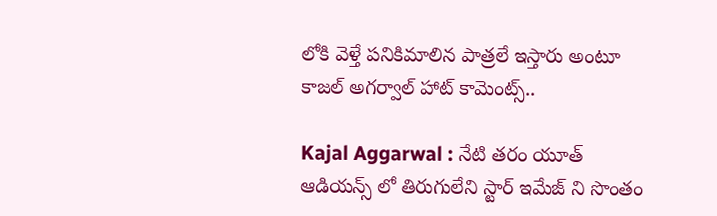లోకి వెళ్తే పనికిమాలిన పాత్రలే ఇస్తారు అంటూ కాజల్ అగర్వాల్ హాట్ కామెంట్స్..

Kajal Aggarwal : నేటి తరం యూత్ ఆడియన్స్ లో తిరుగులేని స్టార్ ఇమేజ్ ని సొంతం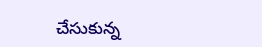చేసుకున్న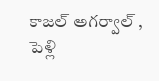కాజల్ అగర్వాల్ , పెళ్లి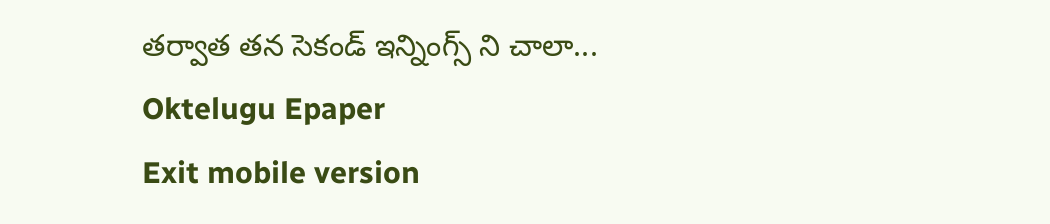తర్వాత తన సెకండ్ ఇన్నింగ్స్ ని చాలా...
Oktelugu Epaper
Exit mobile version